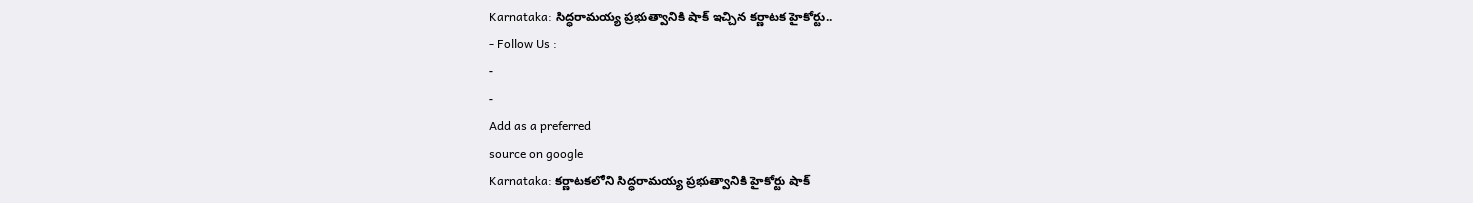Karnataka: సిద్ధరామయ్య ప్రభుత్వానికి షాక్ ఇచ్చిన కర్ణాటక హైకోర్టు..
- Follow Us :
-
-
Add as a preferred
source on google
Karnataka: కర్ణాటకలోని సిద్ధరామయ్య ప్రభుత్వానికి హైకోర్టు షాక్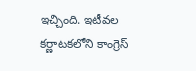ఇచ్చింది. ఇటీవల కర్ణాటకలోని కాంగ్రెస్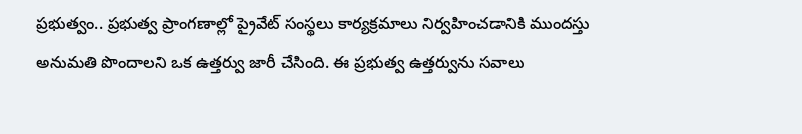ప్రభుత్వం.. ప్రభుత్వ ప్రాంగణాల్లో ప్రైవేట్ సంస్థలు కార్యక్రమాలు నిర్వహించడానికి ముందస్తు అనుమతి పొందాలని ఒక ఉత్తర్వు జారీ చేసింది. ఈ ప్రభుత్వ ఉత్తర్వును సవాలు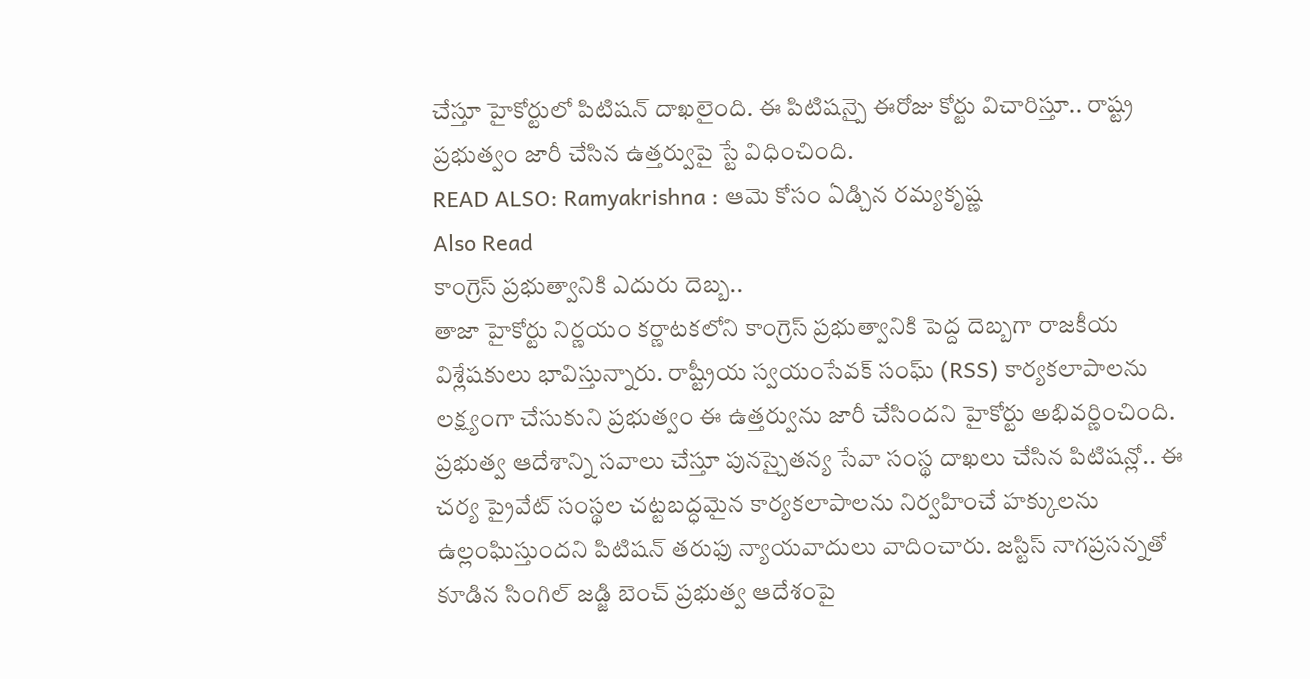చేస్తూ హైకోర్టులో పిటిషన్ దాఖలైంది. ఈ పిటిషన్పై ఈరోజు కోర్టు విచారిస్తూ.. రాష్ట్ర ప్రభుత్వం జారీ చేసిన ఉత్తర్వుపై స్టే విధించింది.
READ ALSO: Ramyakrishna : ఆమె కోసం ఏడ్చిన రమ్యకృష్ణ
Also Read
కాంగ్రెస్ ప్రభుత్వానికి ఎదురు దెబ్బ..
తాజా హైకోర్టు నిర్ణయం కర్ణాటకలోని కాంగ్రెస్ ప్రభుత్వానికి పెద్ద దెబ్బగా రాజకీయ విశ్లేషకులు భావిస్తున్నారు. రాష్ట్రీయ స్వయంసేవక్ సంఘ్ (RSS) కార్యకలాపాలను లక్ష్యంగా చేసుకుని ప్రభుత్వం ఈ ఉత్తర్వును జారీ చేసిందని హైకోర్టు అభివర్ణించింది. ప్రభుత్వ ఆదేశాన్ని సవాలు చేస్తూ పునస్చైతన్య సేవా సంస్థ దాఖలు చేసిన పిటిషన్లో.. ఈ చర్య ప్రైవేట్ సంస్థల చట్టబద్ధమైన కార్యకలాపాలను నిర్వహించే హక్కులను ఉల్లంఘిస్తుందని పిటిషన్ తరుఫు న్యాయవాదులు వాదించారు. జస్టిస్ నాగప్రసన్నతో కూడిన సింగిల్ జడ్జి బెంచ్ ప్రభుత్వ ఆదేశంపై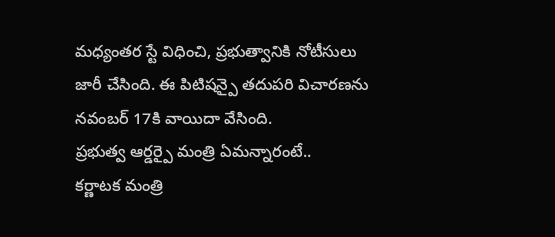మధ్యంతర స్టే విధించి, ప్రభుత్వానికి నోటీసులు జారీ చేసింది. ఈ పిటిషన్పై తదుపరి విచారణను నవంబర్ 17కి వాయిదా వేసింది.
ప్రభుత్వ ఆర్డర్పై మంత్రి ఏమన్నారంటే..
కర్ణాటక మంత్రి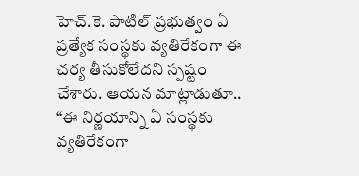హెచ్.కె. పాటిల్ ప్రభుత్వం ఏ ప్రత్యేక సంస్థకు వ్యతిరేకంగా ఈ చర్య తీసుకోలేదని స్పష్టం చేశారు. ఆయన మాట్లాడుతూ.. “ఈ నిర్ణయాన్ని ఏ సంస్థకు వ్యతిరేకంగా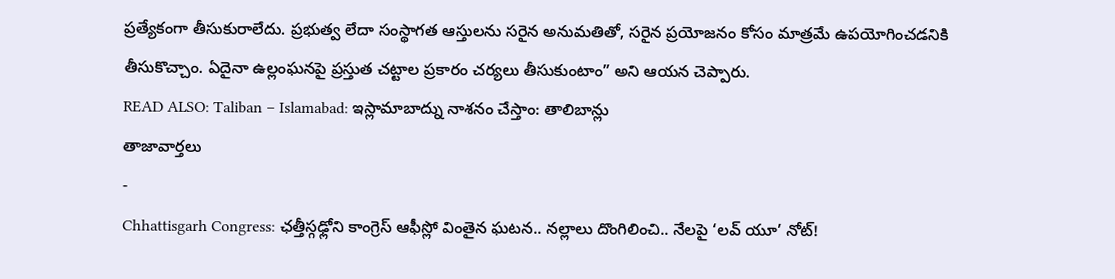ప్రత్యేకంగా తీసుకురాలేదు. ప్రభుత్వ లేదా సంస్థాగత ఆస్తులను సరైన అనుమతితో, సరైన ప్రయోజనం కోసం మాత్రమే ఉపయోగించడనికి తీసుకొచ్చాం. ఏదైనా ఉల్లంఘనపై ప్రస్తుత చట్టాల ప్రకారం చర్యలు తీసుకుంటాం” అని ఆయన చెప్పారు.
READ ALSO: Taliban – Islamabad: ఇస్లామాబాద్ను నాశనం చేస్తాం: తాలిబాన్లు
తాజావార్తలు
-
Chhattisgarh Congress: ఛత్తీస్గఢ్లోని కాంగ్రెస్ ఆఫీస్లో వింతైన ఘటన.. నల్లాలు దొంగిలించి.. నేలపై ‘లవ్ యూ’ నోట్!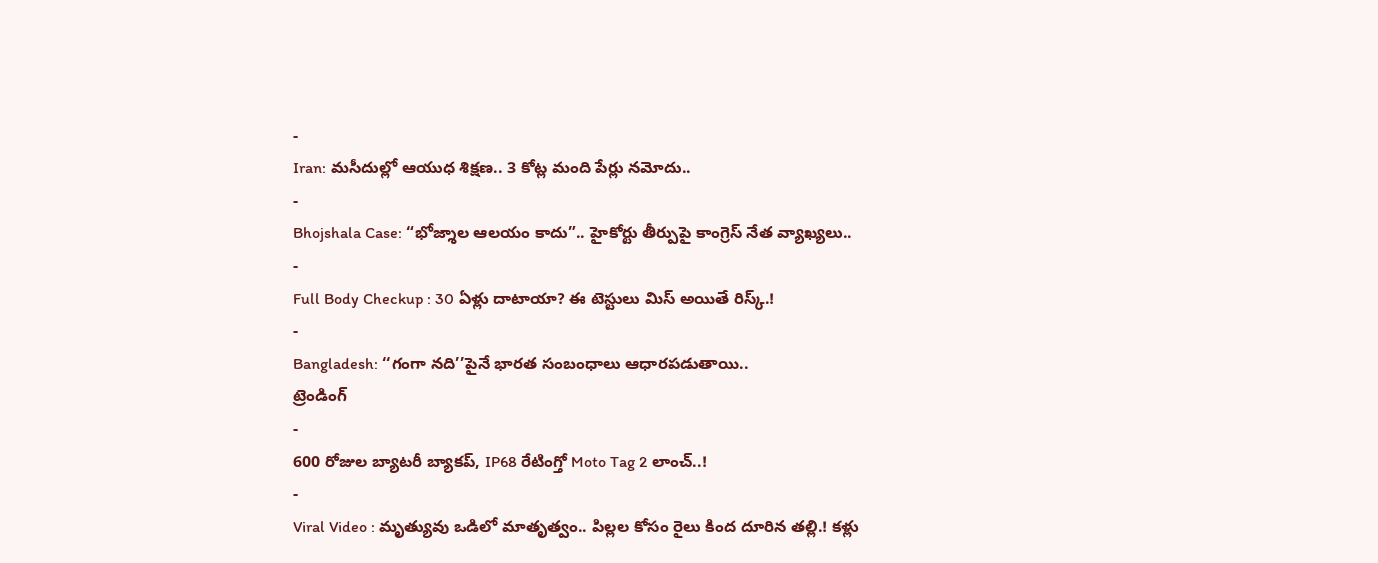-
Iran: మసీదుల్లో ఆయుధ శిక్షణ.. 3 కోట్ల మంది పేర్లు నమోదు..
-
Bhojshala Case: “భోజ్శాల ఆలయం కాదు”.. హైకోర్టు తీర్పుపై కాంగ్రెస్ నేత వ్యాఖ్యలు..
-
Full Body Checkup : 30 ఏళ్లు దాటాయా? ఈ టెస్టులు మిస్ అయితే రిస్క్.!
-
Bangladesh: ‘‘గంగా నది’’పైనే భారత సంబంధాలు ఆధారపడుతాయి..
ట్రెండింగ్
-
600 రోజుల బ్యాటరీ బ్యాకప్, IP68 రేటింగ్తో Moto Tag 2 లాంచ్..!
-
Viral Video : మృత్యువు ఒడిలో మాతృత్వం.. పిల్లల కోసం రైలు కింద దూరిన తల్లి.! కళ్లు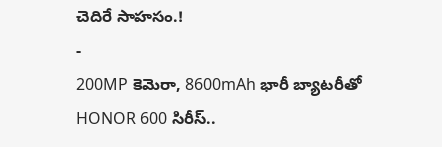చెదిరే సాహసం.!
-
200MP కెమెరా, 8600mAh భారీ బ్యాటరీతో HONOR 600 సిరీస్..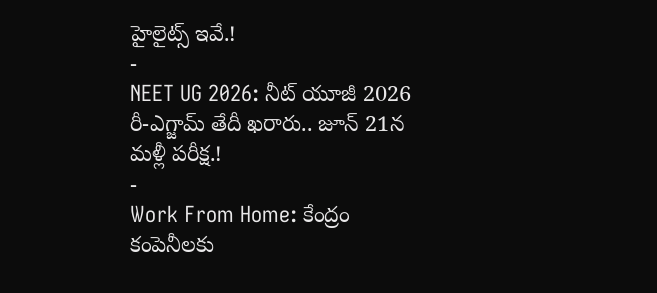హైలైట్స్ ఇవే.!
-
NEET UG 2026: నీట్ యూజీ 2026 రీ-ఎగ్జామ్ తేదీ ఖరారు.. జూన్ 21న మళ్లీ పరీక్ష.!
-
Work From Home: కేంద్రం కంపెనీలకు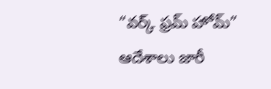“వర్క్ ఫ్రమ్ హోమ్” ఆదేశాలు జారీ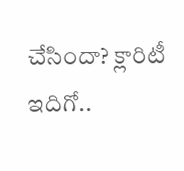చేసిందా? క్లారిటీ ఇదిగో..